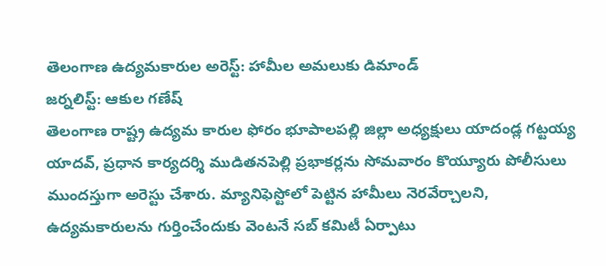తెలంగాణ ఉద్యమకారుల అరెస్ట్: హామీల అమలుకు డిమాండ్
జర్నలిస్ట్: ఆకుల గణేష్
తెలంగాణ రాష్ట్ర ఉద్యమ కారుల ఫోరం భూపాలపల్లి జిల్లా అధ్యక్షులు యాదండ్ల గట్టయ్య యాదవ్, ప్రధాన కార్యదర్శి ముడితనపెల్లి ప్రభాకర్లను సోమవారం కొయ్యూరు పోలీసులు ముందస్తుగా అరెస్టు చేశారు. మ్యానిఫెస్టోలో పెట్టిన హామీలు నెరవేర్చాలని, ఉద్యమకారులను గుర్తించేందుకు వెంటనే సబ్ కమిటీ ఏర్పాటు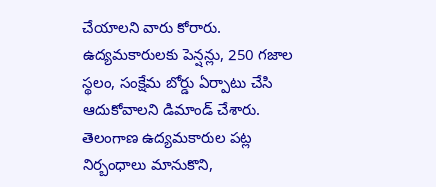చేయాలని వారు కోరారు. ఉద్యమకారులకు పెన్షన్లు, 250 గజాల స్థలం, సంక్షేమ బోర్డు ఏర్పాటు చేసి ఆదుకోవాలని డిమాండ్ చేశారు. తెలంగాణ ఉద్యమకారుల పట్ల నిర్బంధాలు మానుకొని,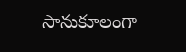సానుకూలంగా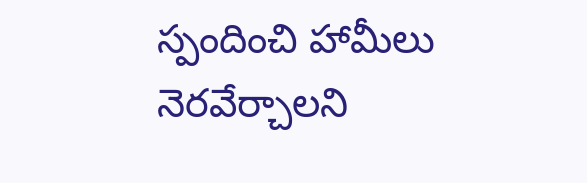స్పందించి హామీలు నెరవేర్చాలని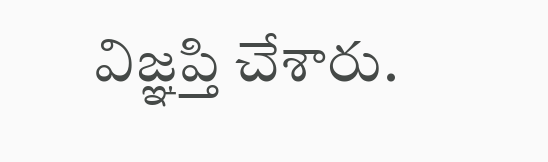విజ్ఞప్తి చేశారు.